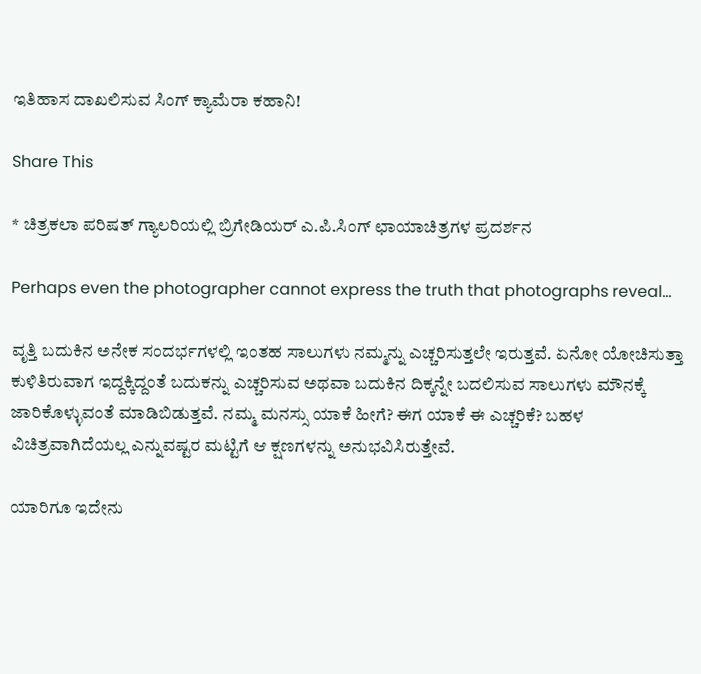ಇತಿಹಾಸ ದಾಖಲಿಸುವ ಸಿಂಗ್ ಕ್ಯಾಮೆರಾ ಕಹಾನಿ!

Share This

* ಚಿತ್ರಕಲಾ ಪರಿಷತ್ ಗ್ಯಾಲರಿಯಲ್ಲಿ ಬ್ರಿಗೇಡಿಯರ್ ಎ.ಪಿ.ಸಿಂಗ್ ಛಾಯಾಚಿತ್ರಗಳ ಪ್ರದರ್ಶನ

Perhaps even the photographer cannot express the truth that photographs reveal…

ವೃತ್ತಿ ಬದುಕಿನ ಅನೇಕ ಸಂದರ್ಭಗಳಲ್ಲಿ ಇಂತಹ ಸಾಲುಗಳು ನಮ್ಮನ್ನು ಎಚ್ಚರಿಸುತ್ತಲೇ ಇರುತ್ತವೆ. ಏನೋ ಯೋಚಿಸುತ್ತಾ ಕುಳಿತಿರುವಾಗ ಇದ್ದಕ್ಕಿದ್ದಂತೆ ಬದುಕನ್ನು ಎಚ್ಚರಿಸುವ ಅಥವಾ ಬದುಕಿನ ದಿಕ್ಕನ್ನೇ ಬದಲಿಸುವ ಸಾಲುಗಳು ಮೌನಕ್ಕೆ ಜಾರಿಕೊಳ್ಳುವಂತೆ ಮಾಡಿಬಿಡುತ್ತವೆ. ನಮ್ಮ ಮನಸ್ಸು ಯಾಕೆ ಹೀಗೆ? ಈಗ ಯಾಕೆ ಈ ಎಚ್ಚರಿಕೆ? ಬಹಳ ವಿಚಿತ್ರವಾಗಿದೆಯಲ್ಲ ಎನ್ನುವಷ್ಟರ ಮಟ್ಟಿಗೆ ಆ ಕ್ಷಣಗಳನ್ನು ಅನುಭವಿಸಿರುತ್ತೇವೆ.

ಯಾರಿಗೂ ಇದೇನು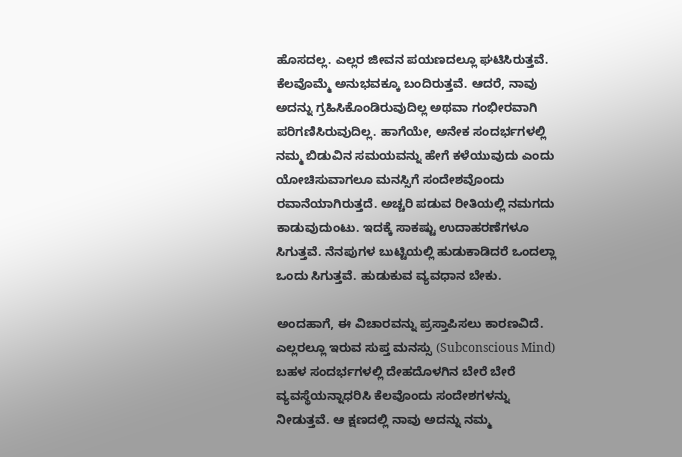ಹೊಸದಲ್ಲ. ಎಲ್ಲರ ಜೀವನ ಪಯಣದಲ್ಲೂ ಘಟಿಸಿರುತ್ತವೆ. ಕೆಲವೊಮ್ಮೆ ಅನುಭವಕ್ಕೂ ಬಂದಿರುತ್ತವೆ. ಆದರೆ, ನಾವು ಅದನ್ನು ಗ್ರಹಿಸಿಕೊಂಡಿರುವುದಿಲ್ಲ ಅಥವಾ ಗಂಭೀರವಾಗಿ ಪರಿಗಣಿಸಿರುವುದಿಲ್ಲ. ಹಾಗೆಯೇ, ಅನೇಕ ಸಂದರ್ಭಗಳಲ್ಲಿ ನಮ್ಮ ಬಿಡುವಿನ ಸಮಯವನ್ನು ಹೇಗೆ ಕಳೆಯುವುದು ಎಂದು ಯೋಚಿಸುವಾಗಲೂ ಮನಸ್ಸಿಗೆ ಸಂದೇಶವೊಂದು ರವಾನೆಯಾಗಿರುತ್ತದೆ. ಅಚ್ಚರಿ ಪಡುವ ರೀತಿಯಲ್ಲಿ ನಮಗದು ಕಾಡುವುದುಂಟು. ಇದಕ್ಕೆ ಸಾಕಷ್ಟು ಉದಾಹರಣೆಗಳೂ ಸಿಗುತ್ತವೆ. ನೆನಪುಗಳ ಬುಟ್ಟಿಯಲ್ಲಿ ಹುಡುಕಾಡಿದರೆ ಒಂದಲ್ಲಾ ಒಂದು ಸಿಗುತ್ತವೆ. ಹುಡುಕುವ ವ್ಯವಧಾನ ಬೇಕು.

ಅಂದಹಾಗೆ, ಈ ವಿಚಾರವನ್ನು ಪ್ರಸ್ತಾಪಿಸಲು ಕಾರಣವಿದೆ. ಎಲ್ಲರಲ್ಲೂ ಇರುವ ಸುಪ್ತ ಮನಸ್ಸು (Subconscious Mind) ಬಹಳ ಸಂದರ್ಭಗಳಲ್ಲಿ ದೇಹದೊಳಗಿನ ಬೇರೆ ಬೇರೆ ವ್ಯವಸ್ಥೆಯನ್ನಾಧರಿಸಿ ಕೆಲವೊಂದು ಸಂದೇಶಗಳನ್ನು ನೀಡುತ್ತವೆ. ಆ ಕ್ಷಣದಲ್ಲಿ ನಾವು ಅದನ್ನು ನಮ್ಮ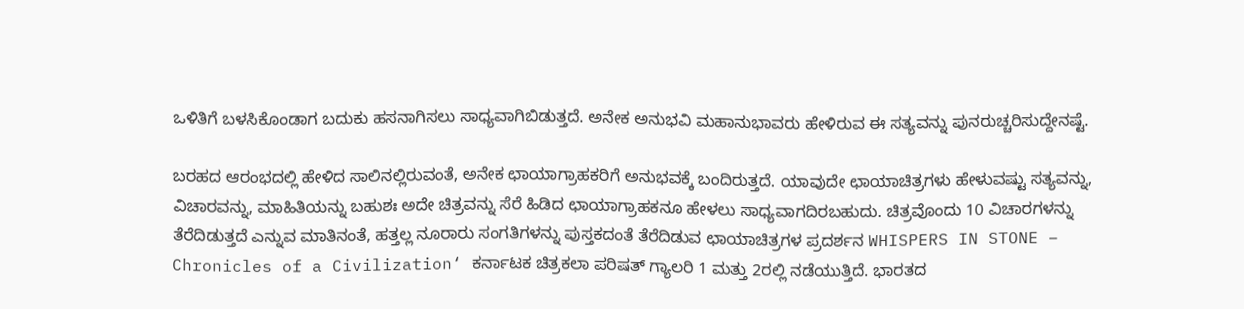ಒಳಿತಿಗೆ ಬಳಸಿಕೊಂಡಾಗ ಬದುಕು ಹಸನಾಗಿಸಲು ಸಾಧ್ಯವಾಗಿಬಿಡುತ್ತದೆ. ಅನೇಕ ಅನುಭವಿ ಮಹಾನುಭಾವರು ಹೇಳಿರುವ ಈ ಸತ್ಯವನ್ನು ಪುನರುಚ್ಚರಿಸುದ್ದೇನಷ್ಟೆ.

ಬರಹದ ಆರಂಭದಲ್ಲಿ ಹೇಳಿದ ಸಾಲಿನಲ್ಲಿರುವಂತೆ, ಅನೇಕ ಛಾಯಾಗ್ರಾಹಕರಿಗೆ ಅನುಭವಕ್ಕೆ ಬಂದಿರುತ್ತದೆ. ಯಾವುದೇ ಛಾಯಾಚಿತ್ರಗಳು ಹೇಳುವಷ್ಟು ಸತ್ಯವನ್ನು, ವಿಚಾರವನ್ನು, ಮಾಹಿತಿಯನ್ನು ಬಹುಶಃ ಅದೇ ಚಿತ್ರವನ್ನು ಸೆರೆ ಹಿಡಿದ ಛಾಯಾಗ್ರಾಹಕನೂ ಹೇಳಲು ಸಾಧ್ಯವಾಗದಿರಬಹುದು. ಚಿತ್ರವೊಂದು 10 ವಿಚಾರಗಳನ್ನು ತೆರೆದಿಡುತ್ತದೆ ಎನ್ನುವ ಮಾತಿನಂತೆ, ಹತ್ತಲ್ಲ ನೂರಾರು ಸಂಗತಿಗಳನ್ನು ಪುಸ್ತಕದಂತೆ ತೆರೆದಿಡುವ ಛಾಯಾಚಿತ್ರಗಳ ಪ್ರದರ್ಶನ WHISPERS IN STONE – Chronicles of a Civilization‘ ಕರ್ನಾಟಕ ಚಿತ್ರಕಲಾ ಪರಿಷತ್ ಗ್ಯಾಲರಿ 1 ಮತ್ತು 2ರಲ್ಲಿ ನಡೆಯುತ್ತಿದೆ. ಭಾರತದ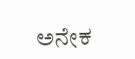ಅನೇಕ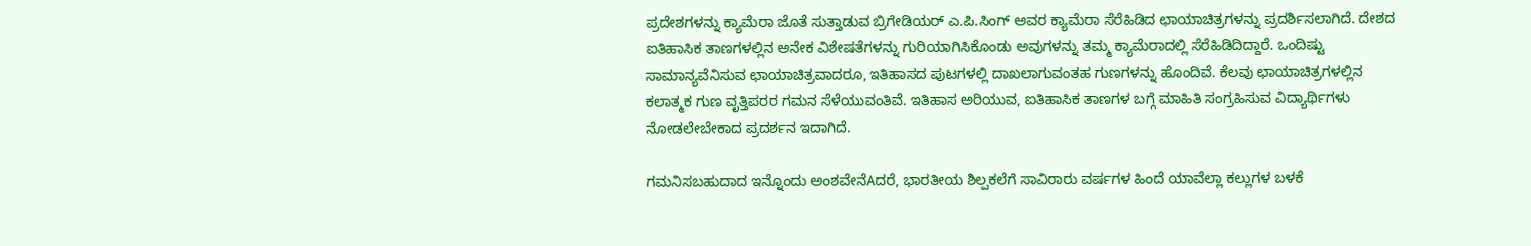ಪ್ರದೇಶಗಳನ್ನು ಕ್ಯಾಮೆರಾ ಜೊತೆ ಸುತ್ತಾಡುವ ಬ್ರಿಗೇಡಿಯರ್ ಎ.ಪಿ.ಸಿಂಗ್ ಅವರ ಕ್ಯಾಮೆರಾ ಸೆರೆಹಿಡಿದ ಛಾಯಾಚಿತ್ರಗಳನ್ನು ಪ್ರದರ್ಶಿಸಲಾಗಿದೆ. ದೇಶದ ಐತಿಹಾಸಿಕ ತಾಣಗಳಲ್ಲಿನ ಅನೇಕ ವಿಶೇಷತೆಗಳನ್ನು ಗುರಿಯಾಗಿಸಿಕೊಂಡು ಅವುಗಳನ್ನು ತಮ್ಮ ಕ್ಯಾಮೆರಾದಲ್ಲಿ ಸೆರೆಹಿಡಿದಿದ್ದಾರೆ. ಒಂದಿಷ್ಟು ಸಾಮಾನ್ಯವೆನಿಸುವ ಛಾಯಾಚಿತ್ರವಾದರೂ, ಇತಿಹಾಸದ ಪುಟಗಳಲ್ಲಿ ದಾಖಲಾಗುವಂತಹ ಗುಣಗಳನ್ನು ಹೊಂದಿವೆ. ಕೆಲವು ಛಾಯಾಚಿತ್ರಗಳಲ್ಲಿನ ಕಲಾತ್ಮಕ ಗುಣ ವೃತ್ತಿಪರರ ಗಮನ ಸೆಳೆಯುವಂತಿವೆ. ಇತಿಹಾಸ ಅರಿಯುವ, ಐತಿಹಾಸಿಕ ತಾಣಗಳ ಬಗ್ಗೆ ಮಾಹಿತಿ ಸಂಗ್ರಹಿಸುವ ವಿದ್ಯಾರ್ಥಿಗಳು ನೋಡಲೇಬೇಕಾದ ಪ್ರದರ್ಶನ ಇದಾಗಿದೆ.

ಗಮನಿಸಬಹುದಾದ ಇನ್ನೊಂದು ಅಂಶವೇನೆAದರೆ, ಭಾರತೀಯ ಶಿಲ್ಪಕಲೆಗೆ ಸಾವಿರಾರು ವರ್ಷಗಳ ಹಿಂದೆ ಯಾವೆಲ್ಲಾ ಕಲ್ಲುಗಳ ಬಳಕೆ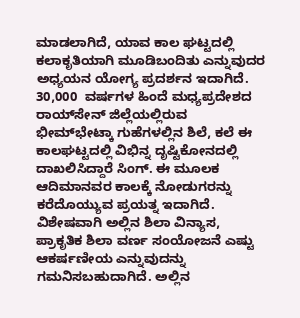ಮಾಡಲಾಗಿದೆ, ಯಾವ ಕಾಲ ಘಟ್ಟದಲ್ಲಿ ಕಲಾಕೃತಿಯಾಗಿ ಮೂಡಿಬಂದಿತು ಎನ್ನುವುದರ ಅಧ್ಯಯನ ಯೋಗ್ಯ ಪ್ರದರ್ಶನ ಇದಾಗಿದೆ. 30,000  ವರ್ಷಗಳ ಹಿಂದೆ ಮಧ್ಯಪ್ರದೇಶದ ರಾಯ್‌ಸೇನ್ ಜಿಲ್ಲೆಯಲ್ಲಿರುವ  ಭೀಮ್‌ಭೇಟ್ಕಾ ಗುಹೆಗಳಲ್ಲಿನ ಶಿಲೆ, ಕಲೆ ಈ ಕಾಲಘಟ್ಟದಲ್ಲಿ ವಿಭಿನ್ನ ದೃಷ್ಟಿಕೋನದಲ್ಲಿ ದಾಖಲಿಸಿದ್ದಾರೆ ಸಿಂಗ್. ಈ ಮೂಲಕ ಆದಿಮಾನವರ ಕಾಲಕ್ಕೆ ನೋಡುಗರನ್ನು ಕರೆದೊಯ್ಯುವ ಪ್ರಯತ್ನ ಇದಾಗಿದೆ. ವಿಶೇಷವಾಗಿ ಅಲ್ಲಿನ ಶಿಲಾ ವಿನ್ಯಾಸ, ಪ್ರಾಕೃತಿಕ ಶಿಲಾ ವರ್ಣ ಸಂಯೋಜನೆ ಎಷ್ಟು ಆಕರ್ಷಣೀಯ ಎನ್ನುವುದನ್ನು ಗಮನಿಸಬಹುದಾಗಿದೆ. ಅಲ್ಲಿನ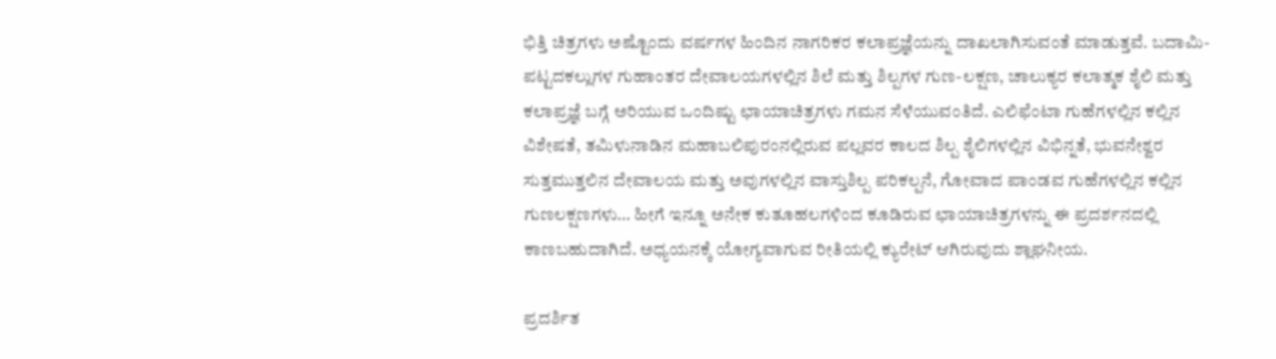ಭಿತ್ತಿ ಚಿತ್ರಗಳು ಅಷ್ಟೊಂದು ವರ್ಷಗಳ ಹಿಂದಿನ ನಾಗರಿಕರ ಕಲಾಪ್ರಜ್ಞೆಯನ್ನು ದಾಖಲಾಗಿಸುವಂತೆ ಮಾಡುತ್ತವೆ. ಬದಾಮಿ-ಪಟ್ಟದಕಲ್ಲುಗಳ ಗುಹಾಂತರ ದೇವಾಲಯಗಳಲ್ಲಿನ ಶಿಲೆ ಮತ್ತು ಶಿಲ್ಪಗಳ ಗುಣ-ಲಕ್ಷಣ, ಚಾಲುಕ್ಯರ ಕಲಾತ್ಮಕ ಶೈಲಿ ಮತ್ತು ಕಲಾಪ್ರಜ್ಞೆ ಬಗ್ಗೆ ಅರಿಯುವ ಒಂದಿಷ್ಟು ಛಾಯಾಚಿತ್ರಗಳು ಗಮನ ಸೆಳೆಯುವಂತಿದೆ. ಎಲಿಫೆಂಟಾ ಗುಹೆಗಳಲ್ಲಿನ ಕಲ್ಲಿನ ವಿಶೇಷತೆ, ತಮಿಳುನಾಡಿನ ಮಹಾಬಲಿಪುರಂನಲ್ಲಿರುವ ಪಲ್ಲವರ ಕಾಲದ ಶಿಲ್ಪ ಶೈಲಿಗಳಲ್ಲಿನ ವಿಭಿನ್ನತೆ, ಭುವನೇಶ್ವರ ಸುತ್ತಮುತ್ತಲಿನ ದೇವಾಲಯ ಮತ್ತು ಅವುಗಳಲ್ಲಿನ ವಾಸ್ತುಶಿಲ್ಪ ಪರಿಕಲ್ಪನೆ, ಗೋವಾದ ಪಾಂಡವ ಗುಹೆಗಳಲ್ಲಿನ ಕಲ್ಲಿನ ಗುಣಲಕ್ಷಣಗಳು… ಹೀಗೆ ಇನ್ನೂ ಅನೇಕ ಕುತೂಹಲಗಳಿಂದ ಕೂಡಿರುವ ಛಾಯಾಚಿತ್ರಗಳನ್ನು ಈ ಪ್ರದರ್ಶನದಲ್ಲಿ ಕಾಣಬಹುದಾಗಿದೆ. ಅಧ್ಯಯನಕ್ಕೆ ಯೋಗ್ಯವಾಗುವ ರೀತಿಯಲ್ಲಿ ಕ್ಯುರೇಟ್ ಆಗಿರುವುದು ಶ್ಲಾಘನೀಯ.

ಪ್ರದರ್ಶಿತ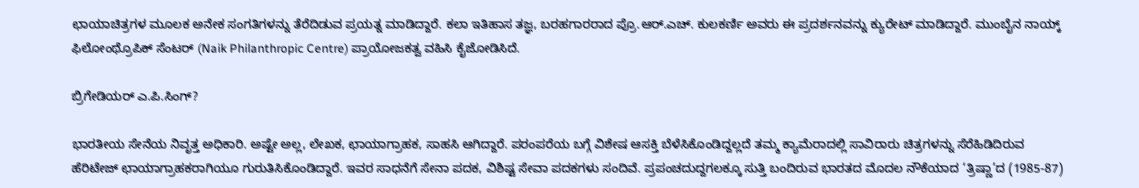ಛಾಯಾಚಿತ್ರಗಳ ಮೂಲಕ ಅನೇಕ ಸಂಗತಿಗಳನ್ನು ತೆರೆದಿಡುವ ಪ್ರಯತ್ನ ಮಾಡಿದ್ದಾರೆ. ಕಲಾ ಇತಿಹಾಸ ತಜ್ಞ, ಬರಹಗಾರರಾದ ಪ್ರೊ.ಆರ್.ಎಚ್. ಕುಲಕರ್ಣಿ ಅವರು ಈ ಪ್ರದರ್ಶನವನ್ನು ಕ್ಯುರೇಟ್ ಮಾಡಿದ್ದಾರೆ. ಮುಂಬೈನ ನಾಯ್ಕ್ ಫಿಲೋಂಥ್ರೊಪಿಕ್ ಸೆಂಟರ್ (Naik Philanthropic Centre) ಪ್ರಾಯೋಜಕತ್ವ ವಹಿಸಿ ಕೈಜೋಡಿಸಿದೆ.

ಬ್ರಿಗೇಡಿಯರ್ ಎ.ಪಿ.ಸಿಂಗ್?

ಭಾರತೀಯ ಸೇನೆಯ ನಿವೃತ್ತ ಅಧಿಕಾರಿ. ಅಷ್ಟೇ ಅಲ್ಲ, ಲೇಖಕ, ಛಾಯಾಗ್ರಾಹಕ, ಸಾಹಸಿ ಆಗಿದ್ದಾರೆ. ಪರಂಪರೆಯ ಬಗ್ಗೆ ವಿಶೇಷ ಆಸಕ್ತಿ ಬೆಳೆಸಿಕೊಂಡಿದ್ದಲ್ಲದೆ ತಮ್ಮ ಕ್ಯಾಮೆರಾದಲ್ಲಿ ಸಾವಿರಾರು ಚಿತ್ರಗಳನ್ನು ಸೆರೆಹಿಡಿದಿರುವ ಹೆರಿಟೇಜ್ ಛಾಯಾಗ್ರಾಹಕರಾಗಿಯೂ ಗುರುತಿಸಿಕೊಂಡಿದ್ದಾರೆ. ಇವರ ಸಾಧನೆಗೆ ಸೇನಾ ಪದಕ, ವಿಶಿಷ್ಟ ಸೇವಾ ಪದಕಗಳು ಸಂದಿವೆ. ಪ್ರಪಂಚದುದ್ದಗಲಕ್ಕೂ ಸುತ್ತಿ ಬಂದಿರುವ ಭಾರತದ ಮೊದಲ ನೌಕೆಯಾದ ‘ತ್ರಿಷ್ಣಾ’ದ (1985-87)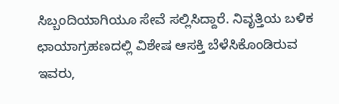ಸಿಬ್ಬಂದಿಯಾಗಿಯೂ ಸೇವೆ ಸಲ್ಲಿಸಿದ್ದಾರೆ. ನಿವೃತ್ತಿಯ ಬಳಿಕ ಛಾಯಾಗ್ರಹಣದಲ್ಲಿ ವಿಶೇಷ ಆಸಕ್ತಿ ಬೆಳೆಸಿಕೊಂಡಿರುವ ಇವರು,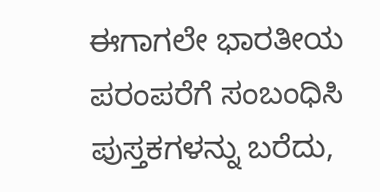ಈಗಾಗಲೇ ಭಾರತೀಯ ಪರಂಪರೆಗೆ ಸಂಬಂಧಿಸಿ ಪುಸ್ತಕಗಳನ್ನು ಬರೆದು,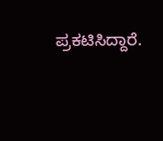ಪ್ರಕಟಿಸಿದ್ದಾರೆ.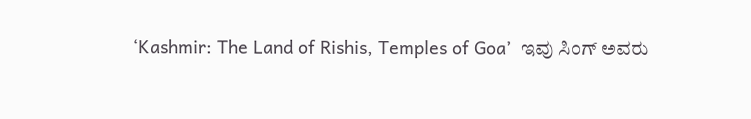‘Kashmir: The Land of Rishis, Temples of Goa’  ಇವು ಸಿಂಗ್ ಅವರು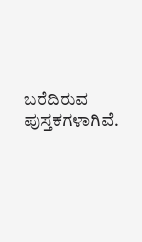ಬರೆದಿರುವ ಪುಸ್ತಕಗಳಾಗಿವೆ.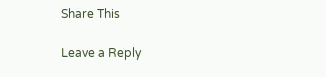Share This

Leave a Reply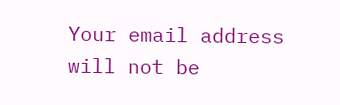Your email address will not be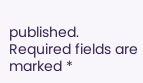published. Required fields are marked *